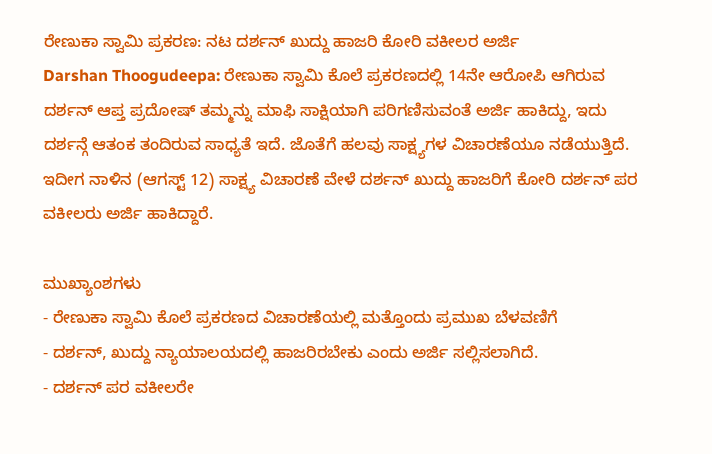ರೇಣುಕಾ ಸ್ವಾಮಿ ಪ್ರಕರಣ: ನಟ ದರ್ಶನ್ ಖುದ್ದು ಹಾಜರಿ ಕೋರಿ ವಕೀಲರ ಅರ್ಜಿ
Darshan Thoogudeepa: ರೇಣುಕಾ ಸ್ವಾಮಿ ಕೊಲೆ ಪ್ರಕರಣದಲ್ಲಿ 14ನೇ ಆರೋಪಿ ಆಗಿರುವ ದರ್ಶನ್ ಆಪ್ತ ಪ್ರದೋಷ್ ತಮ್ಮನ್ನು ಮಾಫಿ ಸಾಕ್ಷಿಯಾಗಿ ಪರಿಗಣಿಸುವಂತೆ ಅರ್ಜಿ ಹಾಕಿದ್ದು, ಇದು ದರ್ಶನ್ಗೆ ಆತಂಕ ತಂದಿರುವ ಸಾಧ್ಯತೆ ಇದೆ. ಜೊತೆಗೆ ಹಲವು ಸಾಕ್ಷ್ಯಗಳ ವಿಚಾರಣೆಯೂ ನಡೆಯುತ್ತಿದೆ. ಇದೀಗ ನಾಳಿನ (ಆಗಸ್ಟ್ 12) ಸಾಕ್ಷ್ಯ ವಿಚಾರಣೆ ವೇಳೆ ದರ್ಶನ್ ಖುದ್ದು ಹಾಜರಿಗೆ ಕೋರಿ ದರ್ಶನ್ ಪರ ವಕೀಲರು ಅರ್ಜಿ ಹಾಕಿದ್ದಾರೆ.

ಮುಖ್ಯಾಂಶಗಳು
- ರೇಣುಕಾ ಸ್ವಾಮಿ ಕೊಲೆ ಪ್ರಕರಣದ ವಿಚಾರಣೆಯಲ್ಲಿ ಮತ್ತೊಂದು ಪ್ರಮುಖ ಬೆಳವಣಿಗೆ
- ದರ್ಶನ್, ಖುದ್ದು ನ್ಯಾಯಾಲಯದಲ್ಲಿ ಹಾಜರಿರಬೇಕು ಎಂದು ಅರ್ಜಿ ಸಲ್ಲಿಸಲಾಗಿದೆ.
- ದರ್ಶನ್ ಪರ ವಕೀಲರೇ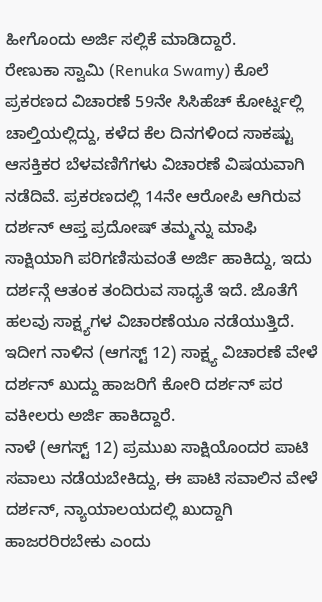ಹೀಗೊಂದು ಅರ್ಜಿ ಸಲ್ಲಿಕೆ ಮಾಡಿದ್ದಾರೆ.
ರೇಣುಕಾ ಸ್ವಾಮಿ (Renuka Swamy) ಕೊಲೆ ಪ್ರಕರಣದ ವಿಚಾರಣೆ 59ನೇ ಸಿಸಿಹೆಚ್ ಕೋರ್ಟ್ನಲ್ಲಿ ಚಾಲ್ತಿಯಲ್ಲಿದ್ದು, ಕಳೆದ ಕೆಲ ದಿನಗಳಿಂದ ಸಾಕಷ್ಟು ಆಸಕ್ತಿಕರ ಬೆಳವಣಿಗೆಗಳು ವಿಚಾರಣೆ ವಿಷಯವಾಗಿ ನಡೆದಿವೆ. ಪ್ರಕರಣದಲ್ಲಿ 14ನೇ ಆರೋಪಿ ಆಗಿರುವ ದರ್ಶನ್ ಆಪ್ತ ಪ್ರದೋಷ್ ತಮ್ಮನ್ನು ಮಾಫಿ ಸಾಕ್ಷಿಯಾಗಿ ಪರಿಗಣಿಸುವಂತೆ ಅರ್ಜಿ ಹಾಕಿದ್ದು, ಇದು ದರ್ಶನ್ಗೆ ಆತಂಕ ತಂದಿರುವ ಸಾಧ್ಯತೆ ಇದೆ. ಜೊತೆಗೆ ಹಲವು ಸಾಕ್ಷ್ಯಗಳ ವಿಚಾರಣೆಯೂ ನಡೆಯುತ್ತಿದೆ. ಇದೀಗ ನಾಳಿನ (ಆಗಸ್ಟ್ 12) ಸಾಕ್ಷ್ಯ ವಿಚಾರಣೆ ವೇಳೆ ದರ್ಶನ್ ಖುದ್ದು ಹಾಜರಿಗೆ ಕೋರಿ ದರ್ಶನ್ ಪರ ವಕೀಲರು ಅರ್ಜಿ ಹಾಕಿದ್ದಾರೆ.
ನಾಳೆ (ಆಗಸ್ಟ್ 12) ಪ್ರಮುಖ ಸಾಕ್ಷಿಯೊಂದರ ಪಾಟಿ ಸವಾಲು ನಡೆಯಬೇಕಿದ್ದು, ಈ ಪಾಟಿ ಸವಾಲಿನ ವೇಳೆ ದರ್ಶನ್, ನ್ಯಾಯಾಲಯದಲ್ಲಿ ಖುದ್ದಾಗಿ ಹಾಜರರಿರಬೇಕು ಎಂದು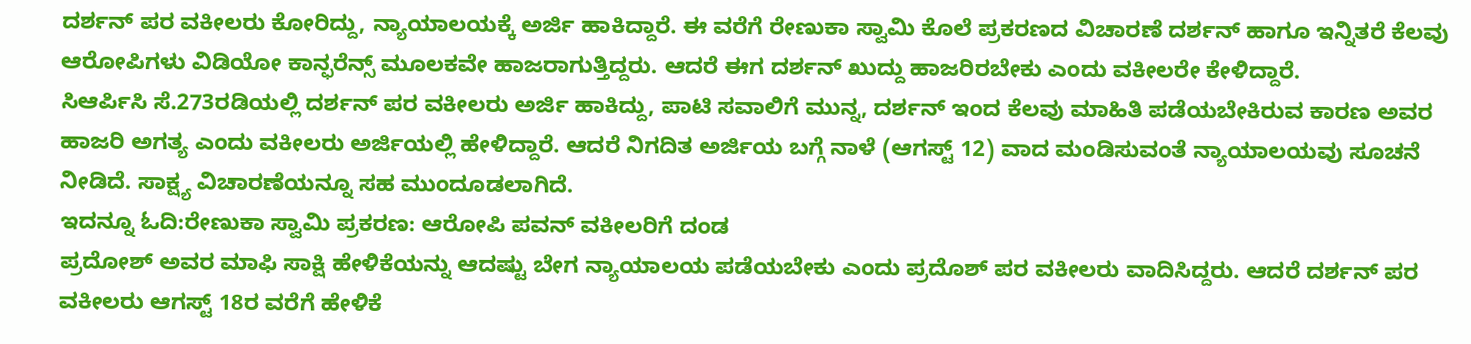ದರ್ಶನ್ ಪರ ವಕೀಲರು ಕೋರಿದ್ದು, ನ್ಯಾಯಾಲಯಕ್ಕೆ ಅರ್ಜಿ ಹಾಕಿದ್ದಾರೆ. ಈ ವರೆಗೆ ರೇಣುಕಾ ಸ್ವಾಮಿ ಕೊಲೆ ಪ್ರಕರಣದ ವಿಚಾರಣೆ ದರ್ಶನ್ ಹಾಗೂ ಇನ್ನಿತರೆ ಕೆಲವು ಆರೋಪಿಗಳು ವಿಡಿಯೋ ಕಾನ್ಫರೆನ್ಸ್ ಮೂಲಕವೇ ಹಾಜರಾಗುತ್ತಿದ್ದರು. ಆದರೆ ಈಗ ದರ್ಶನ್ ಖುದ್ದು ಹಾಜರಿರಬೇಕು ಎಂದು ವಕೀಲರೇ ಕೇಳಿದ್ದಾರೆ.
ಸಿಆರ್ಪಿಸಿ ಸೆ.273ರಡಿಯಲ್ಲಿ ದರ್ಶನ್ ಪರ ವಕೀಲರು ಅರ್ಜಿ ಹಾಕಿದ್ದು, ಪಾಟಿ ಸವಾಲಿಗೆ ಮುನ್ನ, ದರ್ಶನ್ ಇಂದ ಕೆಲವು ಮಾಹಿತಿ ಪಡೆಯಬೇಕಿರುವ ಕಾರಣ ಅವರ ಹಾಜರಿ ಅಗತ್ಯ ಎಂದು ವಕೀಲರು ಅರ್ಜಿಯಲ್ಲಿ ಹೇಳಿದ್ದಾರೆ. ಆದರೆ ನಿಗದಿತ ಅರ್ಜಿಯ ಬಗ್ಗೆ ನಾಳೆ (ಆಗಸ್ಟ್ 12) ವಾದ ಮಂಡಿಸುವಂತೆ ನ್ಯಾಯಾಲಯವು ಸೂಚನೆ ನೀಡಿದೆ. ಸಾಕ್ಷ್ಯ ವಿಚಾರಣೆಯನ್ನೂ ಸಹ ಮುಂದೂಡಲಾಗಿದೆ.
ಇದನ್ನೂ ಓದಿ:ರೇಣುಕಾ ಸ್ವಾಮಿ ಪ್ರಕರಣ: ಆರೋಪಿ ಪವನ್ ವಕೀಲರಿಗೆ ದಂಡ
ಪ್ರದೋಶ್ ಅವರ ಮಾಫಿ ಸಾಕ್ಷಿ ಹೇಳಿಕೆಯನ್ನು ಆದಷ್ಟು ಬೇಗ ನ್ಯಾಯಾಲಯ ಪಡೆಯಬೇಕು ಎಂದು ಪ್ರದೊಶ್ ಪರ ವಕೀಲರು ವಾದಿಸಿದ್ದರು. ಆದರೆ ದರ್ಶನ್ ಪರ ವಕೀಲರು ಆಗಸ್ಟ್ 18ರ ವರೆಗೆ ಹೇಳಿಕೆ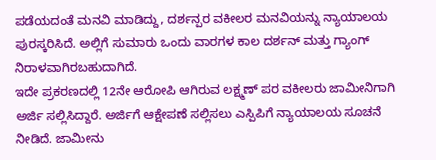ಪಡೆಯದಂತೆ ಮನವಿ ಮಾಡಿದ್ದು, ದರ್ಶನ್ಪರ ವಕೀಲರ ಮನವಿಯನ್ನು ನ್ಯಾಯಾಲಯ ಪುರಸ್ಕರಿಸಿದೆ. ಅಲ್ಲಿಗೆ ಸುಮಾರು ಒಂದು ವಾರಗಳ ಕಾಲ ದರ್ಶನ್ ಮತ್ತು ಗ್ಯಾಂಗ್ ನಿರಾಳವಾಗಿರಬಹುದಾಗಿದೆ.
ಇದೇ ಪ್ರಕರಣದಲ್ಲಿ 12ನೇ ಆರೋಪಿ ಆಗಿರುವ ಲಕ್ಷ್ಮಣ್ ಪರ ವಕೀಲರು ಜಾಮೀನಿಗಾಗಿ ಅರ್ಜಿ ಸಲ್ಲಿಸಿದ್ದಾರೆ. ಅರ್ಜಿಗೆ ಆಕ್ಷೇಪಣೆ ಸಲ್ಲಿಸಲು ಎಸ್ಪಿಪಿಗೆ ನ್ಯಾಯಾಲಯ ಸೂಚನೆ ನೀಡಿದೆ. ಜಾಮೀನು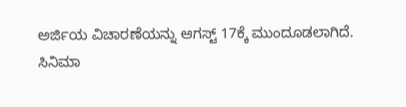ಅರ್ಜಿಯ ವಿಚಾರಣೆಯನ್ನು ಆಗಸ್ಟ್ 17ಕ್ಕೆ ಮುಂದೂಡಲಾಗಿದೆ.
ಸಿನಿಮಾ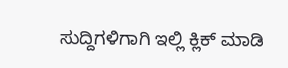ಸುದ್ದಿಗಳಿಗಾಗಿ ಇಲ್ಲಿ ಕ್ಲಿಕ್ ಮಾಡಿ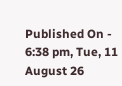Published On - 6:38 pm, Tue, 11 August 26